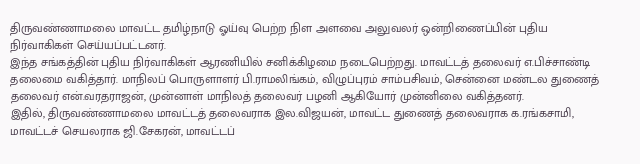திருவண்ணாமலை மாவட்ட தமிழ்நாடு ஓய்வு பெற்ற நிள அளவை அலுவலர் ஒன்றிணைப்பின் புதிய நிர்வாகிகள் செய்யப்பட்டனர்.
இந்த சங்கத்தின் புதிய நிர்வாகிகள் ஆரணியில் சனிக்கிழமை நடைபெற்றது. மாவட்டத் தலைவர் எ.பிச்சாண்டி தலைமை வகித்தார். மாநிலப் பொருளாளர் பி.ராமலிங்கம், விழுப்புரம் சாம்பசிவம், சென்னை மண்டல துணைத் தலைவர் என்.வரதராஜன், முன்னாள் மாநிலத் தலைவர் பழனி ஆகியோர் முன்னிலை வகித்தனர்.
இதில், திருவண்ணாமலை மாவட்டத் தலைவராக இல.விஜயன், மாவட்ட துணைத் தலைவராக க.ரங்கசாமி, மாவட்டச் செயலராக ஜி.சேகரன், மாவட்டப்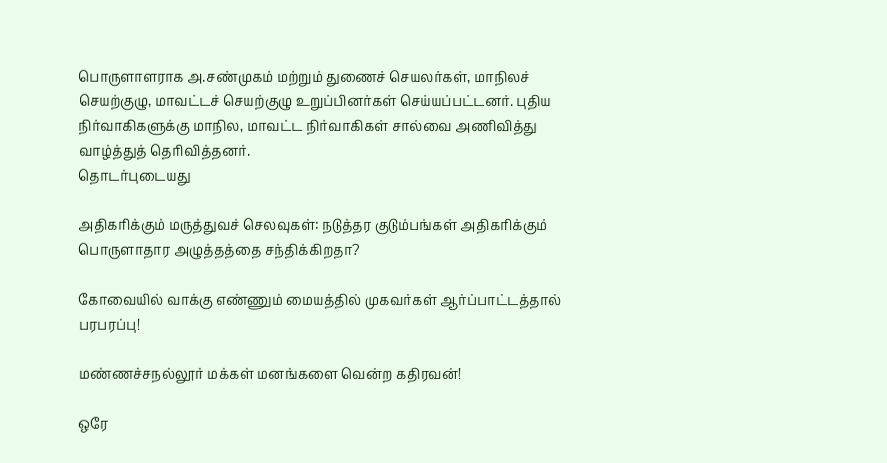பொருளாளராக அ.சண்முகம் மற்றும் துணைச் செயலர்கள், மாநிலச் செயற்குழு, மாவட்டச் செயற்குழு உறுப்பினர்கள் செய்யப்பட்டனர். புதிய நிர்வாகிகளுக்கு மாநில, மாவட்ட நிர்வாகிகள் சால்வை அணிவித்து வாழ்த்துத் தெரிவித்தனர்.
தொடர்புடையது

அதிகரிக்கும் மருத்துவச் செலவுகள்: நடுத்தர குடும்பங்கள் அதிகரிக்கும் பொருளாதார அழுத்தத்தை சந்திக்கிறதா?

கோவையில் வாக்கு எண்ணும் மையத்தில் முகவர்கள் ஆர்ப்பாட்டத்தால் பரபரப்பு!

மண்ணச்சநல்லூர் மக்கள் மனங்களை வென்ற கதிரவன்!

ஒரே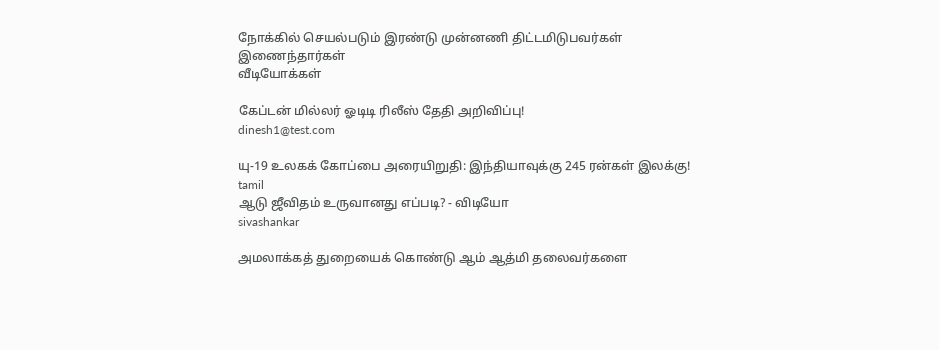நோக்கில் செயல்படும் இரண்டு முன்னணி திட்டமிடுபவர்கள் இணைந்தார்கள்
வீடியோக்கள்

கேப்டன் மில்லர் ஓடிடி ரிலீஸ் தேதி அறிவிப்பு!
dinesh1@test.com

யு-19 உலகக் கோப்பை அரையிறுதி: இந்தியாவுக்கு 245 ரன்கள் இலக்கு!
tamil
ஆடு ஜீவிதம் உருவானது எப்படி? - விடியோ
sivashankar

அமலாக்கத் துறையைக் கொண்டு ஆம் ஆத்மி தலைவர்களை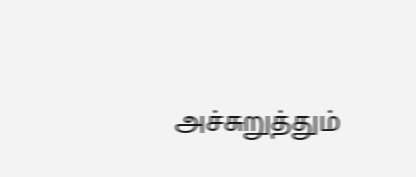அச்சுறுத்தும்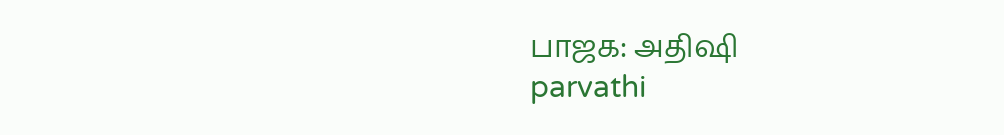பாஜக: அதிஷி
parvathi